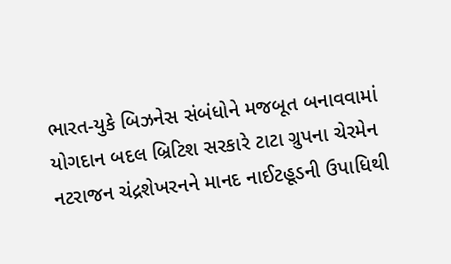ભારત-યુકે બિઝનેસ સંબંધોને મજબૂત બનાવવામાં યોગદાન બદલ બ્રિટિશ સરકારે ટાટા ગ્રુપના ચેરમેન નટરાજન ચંદ્રશેખરનને માનદ નાઈટહૂડની ઉપાધિથી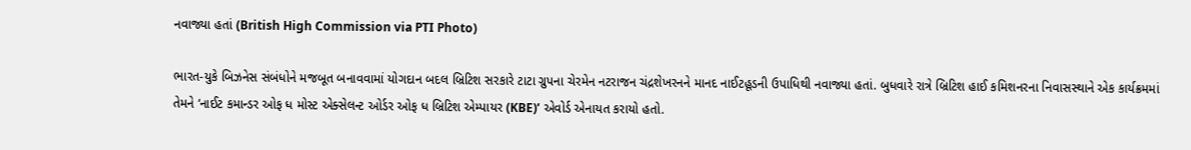નવાજ્યા હતાં (British High Commission via PTI Photo)

ભારત-યુકે બિઝનેસ સંબંધોને મજબૂત બનાવવામાં યોગદાન બદલ બ્રિટિશ સરકારે ટાટા ગ્રુપના ચેરમેન નટરાજન ચંદ્રશેખરનને માનદ નાઈટહૂડની ઉપાધિથી નવાજ્યા હતાં. બુધવારે રાત્રે બ્રિટિશ હાઈ કમિશનરના નિવાસસ્થાને એક કાર્યક્રમમાં તેમને ‘નાઈટ કમાન્ડર ઓફ ધ મોસ્ટ એક્સેલન્ટ ઓર્ડર ઓફ ધ બ્રિટિશ એમ્પાયર (KBE)’ એવોર્ડ એનાયત કરાયો હતો.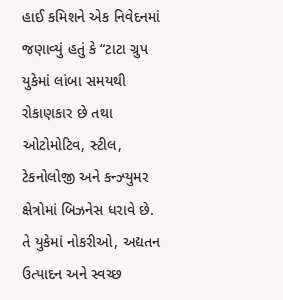હાઈ કમિશને એક નિવેદનમાં જણાવ્યું હતું કે “ટાટા ગ્રુપ યુકેમાં લાંબા સમયથી રોકાણકાર છે તથા ઓટોમોટિવ, સ્ટીલ, ટેકનોલોજી અને કન્ઝ્યુમર ક્ષેત્રોમાં બિઝનેસ ધરાવે છે. તે યુકેમાં નોકરીઓ, અદ્યતન ઉત્પાદન અને સ્વચ્છ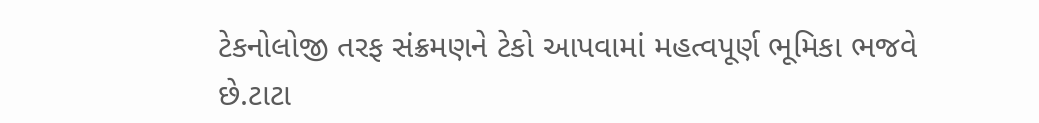ટેકનોલોજી તરફ સંક્રમણને ટેકો આપવામાં મહત્વપૂર્ણ ભૂમિકા ભજવે છે.ટાટા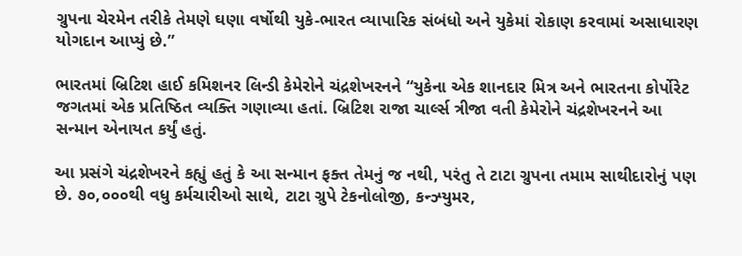ગ્રુપના ચેરમેન તરીકે તેમણે ઘણા વર્ષોથી યુકે-ભારત વ્યાપારિક સંબંધો અને યુકેમાં રોકાણ કરવામાં અસાધારણ યોગદાન આપ્યું છે.”

ભારતમાં બ્રિટિશ હાઈ કમિશનર લિન્ડી કેમેરોને ચંદ્રશેખરનને “યુકેના એક શાનદાર મિત્ર અને ભારતના કોર્પોરેટ જગતમાં એક પ્રતિષ્ઠિત વ્યક્તિ ગણાવ્યા હતાં. બ્રિટિશ રાજા ચાર્લ્સ ત્રીજા વતી કેમેરોને ચંદ્રશેખરનને આ સન્માન એનાયત કર્યું હતું.

આ પ્રસંગે ચંદ્રશેખરને કહ્યું હતું કે આ સન્માન ફક્ત તેમનું જ નથી, પરંતુ તે ટાટા ગ્રુપના તમામ સાથીદારોનું પણ છે. ૭૦,૦૦૦થી વધુ કર્મચારીઓ સાથે, ટાટા ગ્રુપે ટેકનોલોજી, કન્ઝ્યુમર,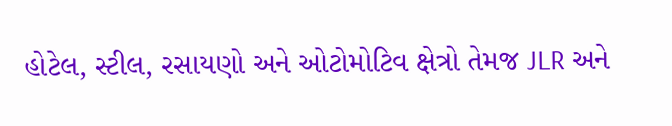હોટેલ, સ્ટીલ, રસાયણો અને ઓટોમોટિવ ક્ષેત્રો તેમજ JLR અને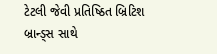ટેટલી જેવી પ્રતિષ્ઠિત બ્રિટિશ બ્રાન્ડ્સ સાથે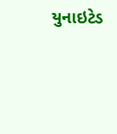યુનાઇટેડ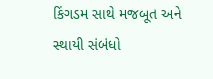કિંગડમ સાથે મજબૂત અને સ્થાયી સંબંધો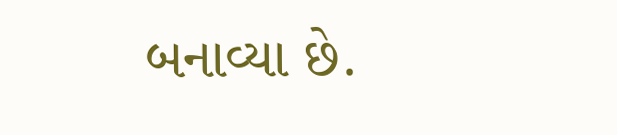બનાવ્યા છે.